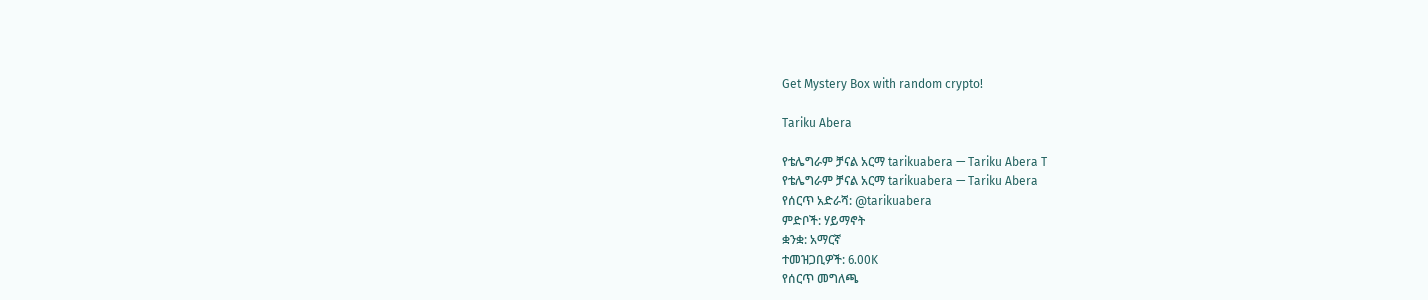Get Mystery Box with random crypto!

Tariku Abera

የቴሌግራም ቻናል አርማ tarikuabera — Tariku Abera T
የቴሌግራም ቻናል አርማ tarikuabera — Tariku Abera
የሰርጥ አድራሻ: @tarikuabera
ምድቦች: ሃይማኖት
ቋንቋ: አማርኛ
ተመዝጋቢዎች: 6.00K
የሰርጥ መግለጫ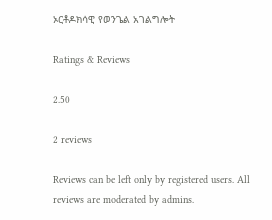ኦርቶዶክሳዊ የወንጌል አገልግሎት

Ratings & Reviews

2.50

2 reviews

Reviews can be left only by registered users. All reviews are moderated by admins.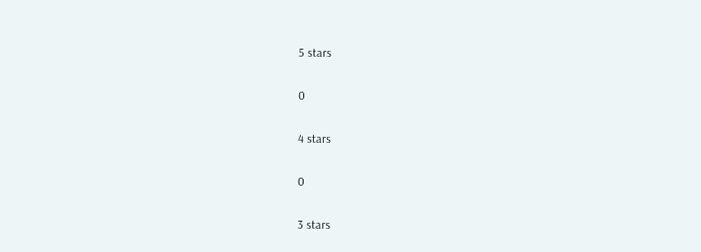5 stars

0

4 stars

0

3 stars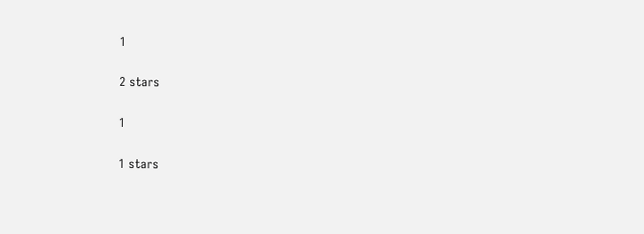1

2 stars

1

1 stars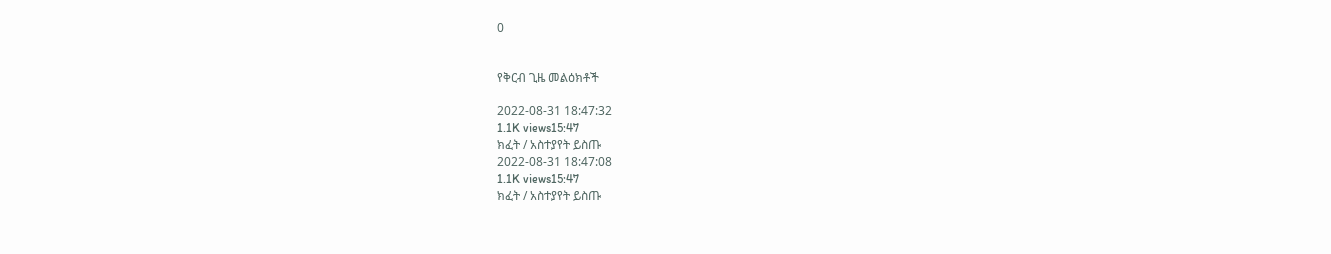0


የቅርብ ጊዜ መልዕክቶች

2022-08-31 18:47:32
1.1K views15:47
ክፈት / አስተያየት ይስጡ
2022-08-31 18:47:08
1.1K views15:47
ክፈት / አስተያየት ይስጡ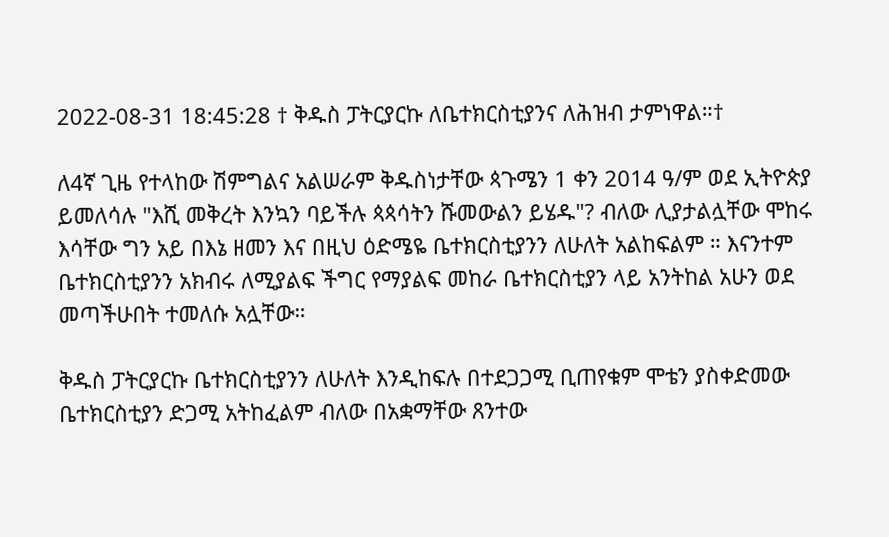2022-08-31 18:45:28 † ቅዱስ ፓትርያርኩ ለቤተክርስቲያንና ለሕዝብ ታምነዋል።†

ለ4ኛ ጊዜ የተላከው ሽምግልና አልሠራም ቅዱስነታቸው ጳጉሜን 1 ቀን 2014 ዓ/ም ወደ ኢትዮጵያ ይመለሳሉ "እሺ መቅረት እንኳን ባይችሉ ጳጳሳትን ሹመውልን ይሄዱ"? ብለው ሊያታልሏቸው ሞከሩ እሳቸው ግን አይ በእኔ ዘመን እና በዚህ ዕድሜዬ ቤተክርስቲያንን ለሁለት አልከፍልም ። እናንተም ቤተክርስቲያንን አክብሩ ለሚያልፍ ችግር የማያልፍ መከራ ቤተክርስቲያን ላይ አንትከል አሁን ወደ መጣችሁበት ተመለሱ አሏቸው።

ቅዱስ ፓትርያርኩ ቤተክርስቲያንን ለሁለት እንዲከፍሉ በተደጋጋሚ ቢጠየቁም ሞቴን ያስቀድመው ቤተክርስቲያን ድጋሚ አትከፈልም ብለው በአቋማቸው ጸንተው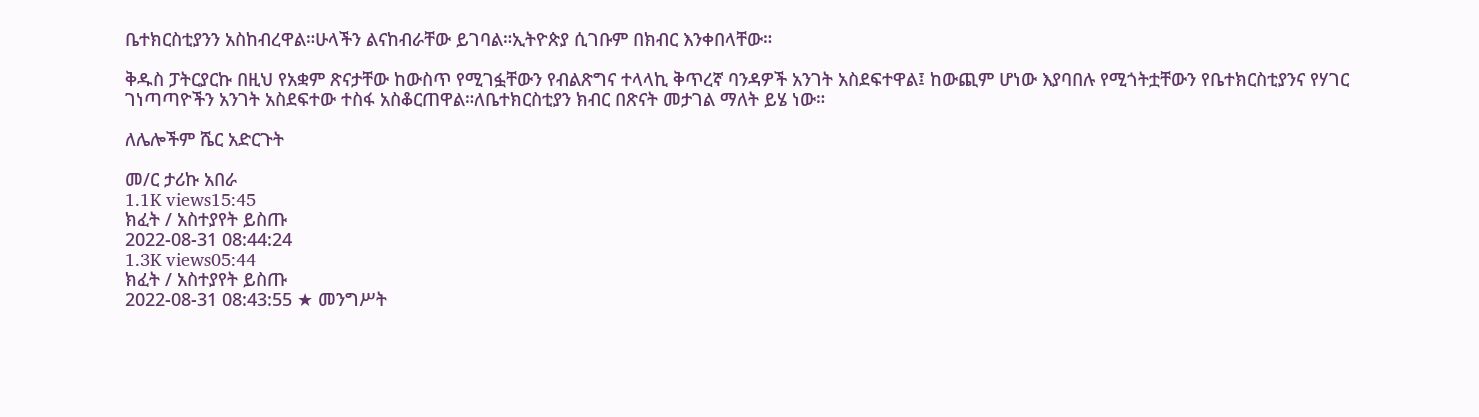ቤተክርስቲያንን አስከብረዋል።ሁላችን ልናከብራቸው ይገባል።ኢትዮጵያ ሲገቡም በክብር እንቀበላቸው።

ቅዱስ ፓትርያርኩ በዚህ የአቋም ጽናታቸው ከውስጥ የሚገፏቸውን የብልጽግና ተላላኪ ቅጥረኛ ባንዳዎች አንገት አስደፍተዋል፤ ከውጪም ሆነው እያባበሉ የሚጎትቷቸውን የቤተክርስቲያንና የሃገር ገነጣጣዮችን አንገት አስደፍተው ተስፋ አስቆርጠዋል።ለቤተክርስቲያን ክብር በጽናት መታገል ማለት ይሄ ነው።

ለሌሎችም ሼር አድርጉት

መ/ር ታሪኩ አበራ
1.1K views15:45
ክፈት / አስተያየት ይስጡ
2022-08-31 08:44:24
1.3K views05:44
ክፈት / አስተያየት ይስጡ
2022-08-31 08:43:55 ★ መንግሥት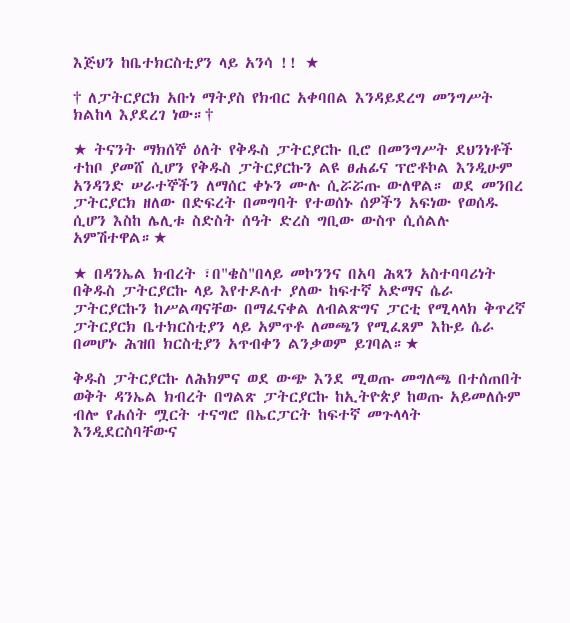እጅህን ከቤተክርስቲያን ላይ አንሳ !! ★

† ለፓትርያርክ አቡነ ማትያስ የክብር አቀባበል እንዳይደረግ መንግሥት ክልከላ እያደረገ ነው።†

★ ትናንት ማክሰኞ ዕለት የቅዱስ ፓትርያርኩ ቢሮ በመንግሥት ደህንነቶች ተከቦ ያመሸ ሲሆን የቅዱስ ፓትርያርኩን ልዩ ፀሐፊና ፕሮቶኮል እንዲሁም አንዳንድ ሠራተኞችን ለማሰር ቀኑን ሙሉ ሲሯሯጡ ውለዋል። ወደ መንበረ ፓትርያርክ ዘለው በድፍረት በመግባት የተወሰኑ ሰዎችን አፍነው የወሰዱ ሲሆን እስከ ሌሊቱ ስድስት ሰዓት ድረስ ግቢው ውስጥ ሲሰልሉ አምሽተዋል።★

★ በዳንኤል ክብረት ፣በ"ቄስ"በላይ መኮንንና በአባ ሕጻን አስተባባሪነት በቅዱስ ፓትርያርኩ ላይ እየተዶለተ ያለው ከፍተኛ አድማና ሴራ ፓትርያርኩን ከሥልጣናቸው በማፈናቀል ለብልጽግና ፓርቲ የሚላላክ ቅጥረኛ ፓትርያርክ ቤተክርስቲያን ላይ አምጥቶ ለመጫን የሚፈጸም እኩይ ሴራ በመሆኑ ሕዝበ ክርስቲያን አጥብቀን ልንቃወም ይገባል።★

ቅዱስ ፓትርያርኩ ለሕክምና ወደ ውጭ እንደ ሚወጡ መግለጫ በተሰጠበት ወቅት ዳንኤል ክብረት በግልጽ ፓትርያርኩ ከኢትዮጵያ ከወጡ አይመለሱም ብሎ የሐሰት ሟርት ተናግሮ በኤርፓርት ከፍተኛ መጉላላት እንዲደርስባቸውና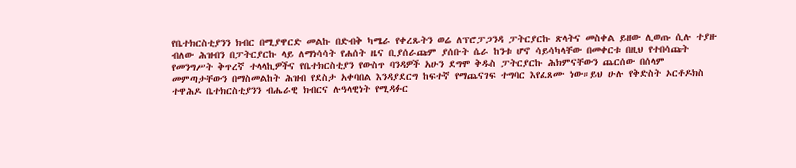የቤተክርስቲያንን ክብር በሚያዋርድ መልኩ በድብቅ ካሜራ የቀረጹትን ወሬ ለፕሮፓጋንዳ ፓትርያርኩ ጽላትና መስቀል ይዘው ሊወጡ ሲሉ ተያዙ ብለው ሕዝብን በፓትርያርኩ ላይ ለማነሳሳት የሐሰት ዜና ቢያሰራጩም ያሰቡት ሴራ ከንቱ ሆኖ ሳይሳካላቸው በመቀርቱ በዚህ የተበሳጩት የመንግሥት ቅጥረኛ ተላላኪዎችና የቤተክርስቲያን የውስጥ ባንዳዎች አሁን ደግሞ ቅዱስ ፓትርያርኩ ሕክምናቸውን ጨርሰው በሰላም መምጣታቸውን በማስመልከት ሕዝብ የደስታ አቀባበል እንዳያደርግ ከፍተኛ የማጨናገፍ ተግባር እየፈጸሙ ነው።ይህ ሁሉ የቅድስት ኦርቶዶክስ ተዋሕዶ ቤተክርስቲያንን ብሔራዊ ክብርና ሉዓላዊነት የሚዳፉር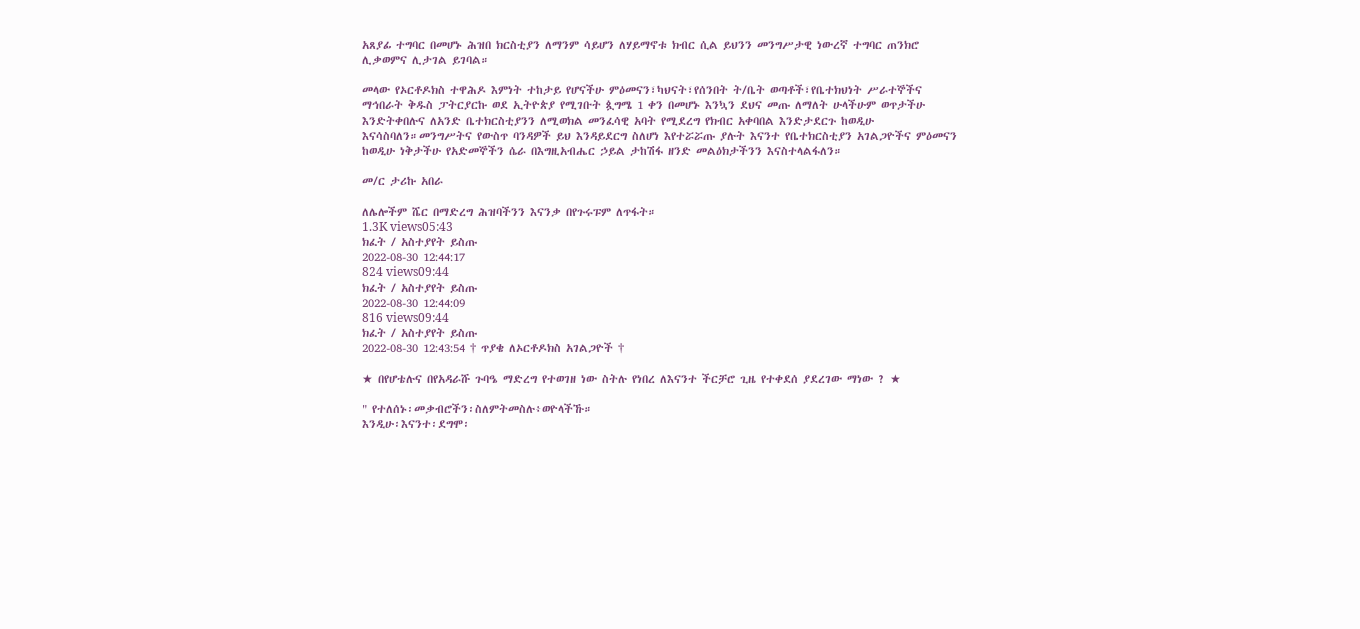አጸያፊ ተግባር በመሆኑ ሕዝበ ክርስቲያን ለማንም ሳይሆን ለሃይማኖቱ ክብር ሲል ይህንን መንግሥታዊ ነውረኛ ተግባር ጠንክሮ ሊቃወምና ሊታገል ይገባል።

መላው የኦርቶዶክስ ተዋሕዶ እምነት ተከታይ የሆናችሁ ምዕመናን፣ካህናት፣የሰንበት ት/ቤት ወጣቶች፣የቤተክህነት ሥራተኞችና ማኅበራት ቅዱስ ፓትርያርኩ ወደ ኢትዮጵያ የሚገቡት ጷግሜ 1 ቀን በመሆኑ እንኳን ደህና መጡ ለማለት ሁላችሁም ወጥታችሁ እንድትቀበሉና ለአንድ ቤተክርስቲያንን ለሚወክል መንፈሳዊ አባት የሚደረግ የክብር አቀባበል እንድታደርጉ ከወዲሁ እናሳስባለን።መንግሥትና የውስጥ ባንዳዎች ይህ እንዳይደርግ ስለሆነ እየተሯሯጡ ያሉት እናንተ የቤተክርስቲያን አገልጋዮችና ምዕመናን ከወዲሁ ነቅታችሁ የአድመኞችን ሴራ በእግዚአብሔር ኃይል ታከሽፋ ዘንድ መልዕክታችንን እናስተላልፋለን።

መ/ር ታሪኩ አበራ

ለሌሎችም ሼር በማድረግ ሕዝባችንን እናንቃ በየጉሩፑም ለጥፋት።
1.3K views05:43
ክፈት / አስተያየት ይስጡ
2022-08-30 12:44:17
824 views09:44
ክፈት / አስተያየት ይስጡ
2022-08-30 12:44:09
816 views09:44
ክፈት / አስተያየት ይስጡ
2022-08-30 12:43:54 † ጥያቄ ለኦርቶዶክስ አገልጋዮች †

★ በየሆቴሉና በየአዳራሹ ጉባዔ ማድረግ የተወገዘ ነው ስትሉ የነበረ ለእናንተ ችርቻሮ ጊዜ የተቀደሰ ያደረገው ማነው ? ★

" የተለሰኑ፡መቃብሮችን፡ስለምትመስሉ፥ወዮላችኹ።
እንዲሁ፡እናንተ፡ደግሞ፡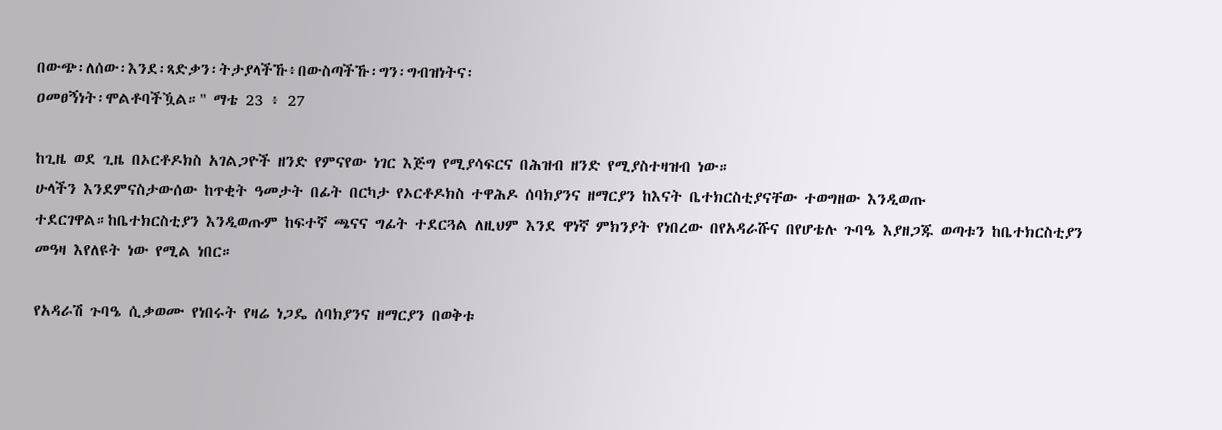በውጭ፡ለሰው፡እንደ፡ጻድቃን፡ትታያላችኹ፥በውስጣችኹ፡ግን፡ግብዝነትና፡
ዐመፀኝነት፡ሞልቶባችዃል።" ማቴ 23 ፥ 27

ከጊዜ ወደ ጊዜ በኦርቶዶክስ አገልጋዮች ዘንድ የምናየው ነገር እጅግ የሚያሳፍርና በሕዝብ ዘንድ የሚያስተዛዝብ ነው።
ሁላችን እንደምናስታውሰው ከጥቂት ዓመታት በፊት በርካታ የኦርቶዶክስ ተዋሕዶ ሰባክያንና ዘማርያን ከእናት ቤተክርስቲያናቸው ተወግዘው እንዲወጡ ተደርገዋል።ከቤተክርስቲያን እንዲወጡም ከፍተኛ ጫናና ግፊት ተደርጓል ለዚህም እንደ ዋነኛ ምክንያት የነበረው በየአዳራሹና በየሆቴሉ ጉባዔ እያዘጋጁ ወጣቱን ከቤተክርስቲያን መዓዛ እየለዩት ነው የሚል ነበር።

የአዳራሽ ጉባዔ ሲቃወሙ የነበሩት የዛሬ ነጋዴ ሰባክያንና ዘማርያን በወቅቱ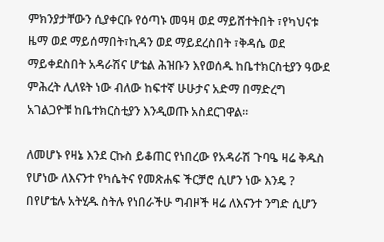ምክንያታቸውን ሲያቀርቡ የዕጣኑ መዓዛ ወደ ማይሸተትበት ፣የካህናቱ ዜማ ወደ ማይሰማበት፣ኪዳን ወደ ማይደረስበት ፣ቅዳሴ ወደ ማይቀደስበት አዳራሽና ሆቴል ሕዝቡን እየወሰዱ ከቤተክርስቲያን ዓውደ ምሕረት ሊለዩት ነው ብለው ከፍተኛ ሁሁታና አድማ በማድረግ አገልጋዮቹ ከቤተክርስቲያን እንዲወጡ አስደርገዋል።

ለመሆኑ የዛኔ እንደ ርኩስ ይቆጠር የነበረው የአዳራሽ ጉባዔ ዛሬ ቅዱስ የሆነው ለእናንተ የካሴትና የመጽሐፍ ችርቻሮ ሲሆን ነው እንዴ ? በየሆቴሉ አትሂዱ ስትሉ የነበራችሁ ግብዞች ዛሬ ለእናንተ ንግድ ሲሆን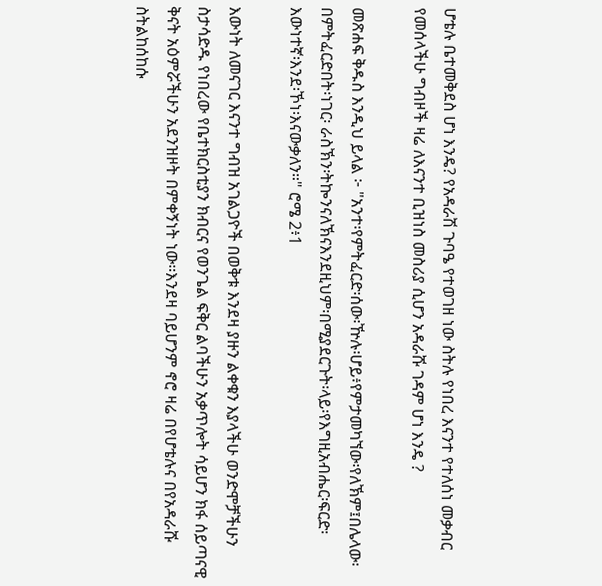ሆቴሉ ቤተመቅደስ ሆነ እንዴ? የአዳራሽ ጉባዔ የተወገዘ ነው ስትሉ የነበረ እናንተ የተለሰነ መቃብር የመሰላችሁ ግብዞች ዛሬ ለእናንተ ቢዝነስ መስሪያ ሲሆን አዳራሹ ገዳም ሆነ እንዴ ?

መጽሐፍ ቅዱስ እንዲህ ይላል ፦ "አንተ፡የምትፈርድ፡ሰው፡ዅሉ፡ሆይ፥የምታመካኘው፡የለኽም፤በሌላው፡በምትፈርድበት፡ነገር፡ ራስኽን፡ትኰንናለኽናእንደዚህም፡በሚያደርጉት፡ላይ፡የእግዚአብሔር፡ፍርድ፡እውነተኛ፡እንደ፡ኾነ፡እናውቃለን።" ሮሜ 2፥1

እውነት ለመናገር እናንተ ግብዝ አገልጋዮች በወቅቱ እንደዛ ያዙን ልቀቁን እያላችሁ ወንድሞቻችሁን ስታሳድዱ የነበረው የቤተክርስቲያን ክብርና የወንጌል ፍቅር ልባችሁን አቃጥሎት ሳይሆን ክፋ ሰይጣናዊ ቅናት አዕምሯችሁን አደንዝዞት በምቀኝነት ነው።እንደዛ ባይሆንም ኖሮ ዛሬ በየሆቴሉና በየአዳራሹ ስትልከሰከሱ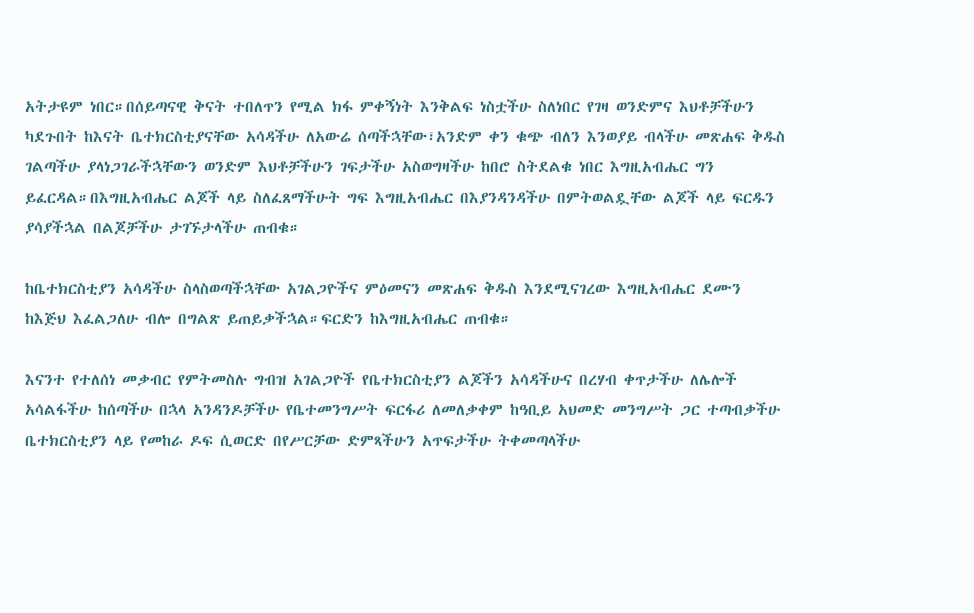አትታዩም ነበር።በሰይጣናዊ ቅናት ተበለጥን የሚል ክፋ ምቀኝነት እንቅልፍ ነስቷችሁ ስለነበር የገዛ ወንድምና እህቶቻችሁን ካደጉበት ከእናት ቤተክርስቲያናቸው አሳዳችሁ ለአውሬ ሰጣችኋቸው፣አንድም ቀን ቁጭ ብለን እንወያይ ብላችሁ መጽሐፍ ቅዱስ ገልጣችሁ ያላነጋገራችኋቸውን ወንድም እህቶቻችሁን ገፍታችሁ አስወግዛችሁ ከበሮ ስትደልቁ ነበር እግዚአብሔር ግን ይፈርዳል።በእግዚአብሔር ልጆች ላይ ስለፈጸማችሁት ግፍ እግዚአብሔር በእያንዳንዳችሁ በምትወልዷቸው ልጆች ላይ ፍርዱን ያሳያችኋል በልጆቻችሁ ታገኙታላችሁ ጠብቁ።

ከቤተክርስቲያን አሳዳችሁ ስላስወጣችኋቸው አገልጋዮችና ምዕመናን መጽሐፍ ቅዱስ እንደሚናገረው እግዚአብሔር ደሙን ከእጅህ እፈልጋለሁ ብሎ በግልጽ ይጠይቃችኋል።ፍርድን ከእግዚአብሔር ጠብቁ።

እናንተ የተለሰነ መቃብር የምትመስሉ ግብዝ አገልጋዮች የቤተክርስቲያን ልጆችን አሳዳችሁና በረሃብ ቀጥታችሁ ለሌሎች አሳልፋችሁ ከሰጣችሁ በኋላ አንዳንዶቻችሁ የቤተመንግሥት ፍርፋሪ ለመለቃቀም ከዓቢይ አህመድ መንግሥት ጋር ተጣብቃችሁ ቤተክርስቲያን ላይ የመከራ ዶፍ ሲወርድ በየሥርቻው ድምጻችሁን አጥፍታችሁ ትቀመጣላችሁ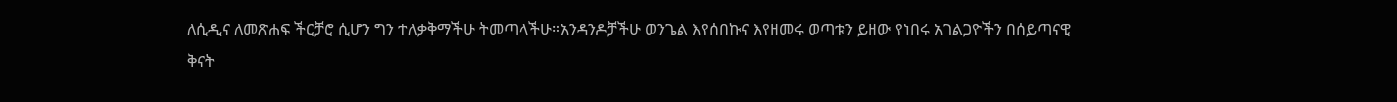ለሲዲና ለመጽሐፍ ችርቻሮ ሲሆን ግን ተለቃቅማችሁ ትመጣላችሁ።አንዳንዶቻችሁ ወንጌል እየሰበኩና እየዘመሩ ወጣቱን ይዘው የነበሩ አገልጋዮችን በሰይጣናዊ ቅናት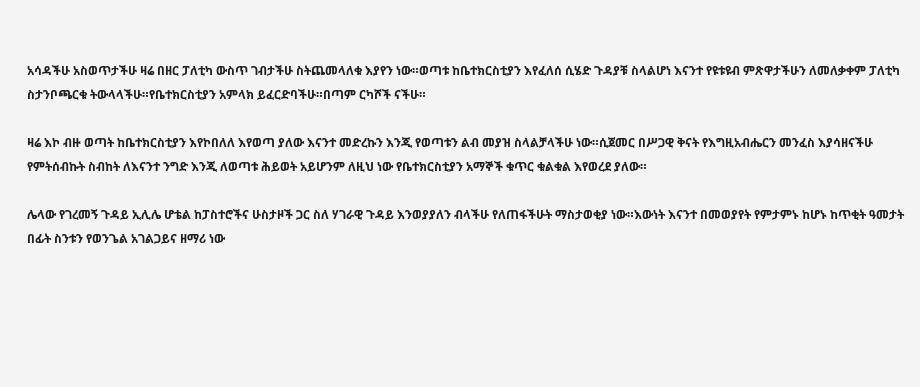አሳዳችሁ አስወጥታችሁ ዛሬ በዘር ፓለቲካ ውስጥ ገብታችሁ ስትጨመላለቁ እያየን ነው።ወጣቱ ከቤተክርስቲያን እየፈለሰ ሲሄድ ጉዳያቹ ስላልሆነ እናንተ የዩቱዩብ ምጽዋታችሁን ለመለቃቀም ፓለቲካ ስታንቦጫርቁ ትውላላችሁ።የቤተክርስቲያን አምላክ ይፈርድባችሁ።በጣም ርካሾች ናችሁ።

ዛሬ እኮ ብዙ ወጣት ከቤተክርስቲያን እየኮበለለ እየወጣ ያለው እናንተ መድረኩን እንጂ የወጣቱን ልብ መያዝ ስላልቻላችሁ ነው።ሲጀመር በሥጋዊ ቅናት የእግዚአብሔርን መንፈስ እያሳዘናችሁ የምትሰብኩት ስብከት ለእናንተ ንግድ እንጂ ለወጣቱ ሕይወት አይሆንም ለዚህ ነው የቤተክርስቲያን አማኞች ቁጥር ቁልቁል እየወረደ ያለው።

ሌላው የገረመኝ ጉዳይ ኢሊሌ ሆቴል ከፓስተሮችና ሁስታዞች ጋር ስለ ሃገራዊ ጉዳይ እንወያያለን ብላችሁ የለጠፋችሁት ማስታወቂያ ነው።እውነት እናንተ በመወያየት የምታምኑ ከሆኑ ከጥቂት ዓመታት በፊት ስንቱን የወንጌል አገልጋይና ዘማሪ ነው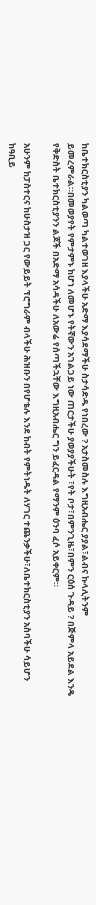ከቤተክርስቲያን ካልወጣ ካልተወገዘ እያላችሁ አድማ እያሳደማችሁ ስታሳድዱ የነበረው ? አታስመስሉ እግዚአብሔር ያያል፣ልብና ኩላሊትንም ይመረምራል።በመወያየት የምታምኑ ከሆነ ለመሆኑ የትኛውን አገልጋይ ነው ጠርታችሁ ያወያያችሁት ፣የት ቦታ፣በምንጊዜ፣በምን ርዕሰ ጉዳይ ? በጅምላ አይደል እንዴ የቅድስት ቤተክርስቲያንን ልጆች በአድማ አሳዳችሁ ለአውሬ የሰጣችኋቸው እግዚአብሔር ግን ይፈርዳል የማንም ዕንባ ፈሶ አይቀርም።

አሁንም ከፓስተርና ከሁስታዝ ጋር የውይይት ፕሮግራም ብላችሁ ሕዝቡን በየሆቴሉ እንደ ከብት የምትነዱት ለሃገር ተጨንቃችሁ፣ለቤተክርስቲያን አስባችሁ ሳይሆን ከዓቢይ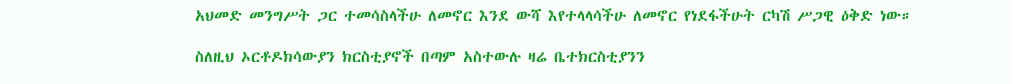አህመድ መንግሥት ጋር ተመሳስላችሁ ለመኖር እንደ ውሻ እየተላላሳችሁ ለመኖር የነደፋችሁት ርካሽ ሥጋዊ ዕቅድ ነው።

ስለዚህ ኦርቶዶክሳውያን ክርስቲያኖች በጣም አስተውሉ ዛሬ ቤተክርስቲያንን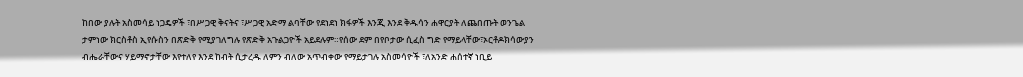ከበው ያሉት አስመሳይ ነጋዴዎች ፣በሥጋዊ ቅናትና ፣ሥጋዊ አድማ ልባቸው የደነደነ ክፋዎች እንጂ እንደ ቅዱሳን ሐዋርያት ለጨበጡት ወንጌል ታምነው ክርስቶስ ኢየሱስን በጽድቅ የሚያገለግሉ የጽድቅ አጉልጋዮች አይደሉም።የሰው ደም በየቦታው ሲፈስ ግድ የማይላቸው፣ኦርቶዶክሳውያን ብሔራቸውና ሃይማኖታቸው እየተለየ እንደ ከብት ሲታረዱ ለምን ብለው አጥብቀው የማይታገሉ አስመሳዮች ፣ለአንድ ሐሰተኛ ነቢይ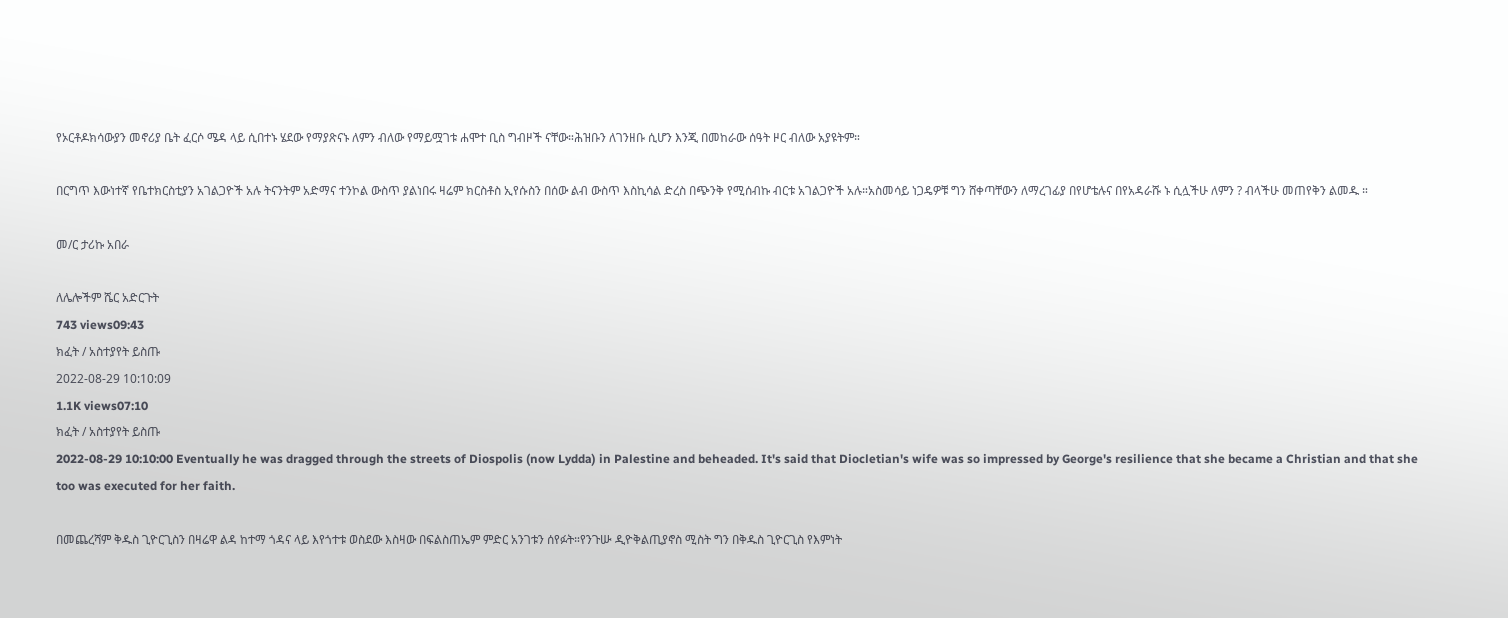የኦርቶዶክሳውያን መኖሪያ ቤት ፈርሶ ሜዳ ላይ ሲበተኑ ሄደው የማያጽናኑ ለምን ብለው የማይሟገቱ ሐሞተ ቢስ ግብዞች ናቸው።ሕዝቡን ለገንዘቡ ሲሆን እንጂ በመከራው ሰዓት ዞር ብለው አያዩትም።

በርግጥ እውነተኛ የቤተክርስቲያን አገልጋዮች አሉ ትናንትም አድማና ተንኮል ውስጥ ያልነበሩ ዛሬም ክርስቶስ ኢየሱስን በሰው ልብ ውስጥ እስኪሳል ድረስ በጭንቅ የሚሰብኩ ብርቱ አገልጋዮች አሉ።አስመሳይ ነጋዴዎቹ ግን ሸቀጣቸውን ለማረገፊያ በየሆቴሉና በየአዳራሹ ኑ ሲሏችሁ ለምን ? ብላችሁ መጠየቅን ልመዱ ።

መ/ር ታሪኩ አበራ

ለሌሎችም ሼር አድርጉት
743 views09:43
ክፈት / አስተያየት ይስጡ
2022-08-29 10:10:09
1.1K views07:10
ክፈት / አስተያየት ይስጡ
2022-08-29 10:10:00 Eventually he was dragged through the streets of Diospolis (now Lydda) in Palestine and beheaded. It's said that Diocletian's wife was so impressed by George's resilience that she became a Christian and that she too was executed for her faith.

በመጨረሻም ቅዱስ ጊዮርጊስን በዛሬዋ ልዳ ከተማ ጎዳና ላይ እየጎተቱ ወስደው እስዛው በፍልስጠኤም ምድር አንገቱን ሰየፉት።የንጉሡ ዲዮቅልጢያኖስ ሚስት ግን በቅዱስ ጊዮርጊስ የእምነት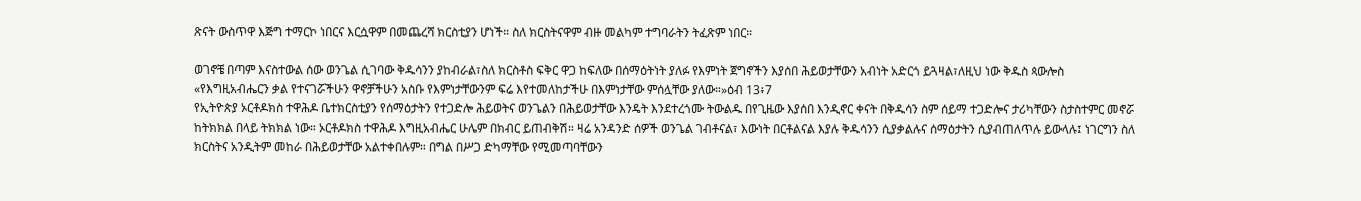ጽናት ውስጥዋ እጅግ ተማርኮ ነበርና እርሷዋም በመጨረሻ ክርስቲያን ሆነች። ስለ ክርስትናዋም ብዙ መልካም ተግባራትን ትፈጽም ነበር።

ወገኖቼ በጣም እናስተውል ሰው ወንጌል ሲገባው ቅዱሳንን ያከብራል፣ስለ ክርስቶስ ፍቅር ዋጋ ከፍለው በሰማዕትነት ያለፉ የእምነት ጀግኖችን እያሰበ ሕይወታቸውን አብነት አድርጎ ይጓዛል፣ለዚህ ነው ቅዱስ ጳውሎስ «የእግዚአብሔርን ቃል የተናገሯችሁን ዋኖቻችሁን አስቡ የእምነታቸውንም ፍሬ እየተመለከታችሁ በእምነታቸው ምሰሏቸው ያለው።»ዕብ 13፥7
የኢትዮጵያ ኦርቶዶክስ ተዋሕዶ ቤተክርስቲያን የሰማዕታትን የተጋድሎ ሕይወትና ወንጌልን በሕይወታቸው እንዴት እንደተረጎሙ ትውልዱ በየጊዜው እያሰበ እንዲኖር ቀናት በቅዱሳን ስም ሰይማ ተጋድሎና ታሪካቸውን ስታስተምር መኖሯ ከትክክል በላይ ትክክል ነው። ኦርቶዶክስ ተዋሕዶ እግዚአብሔር ሁሌም በክብር ይጠብቅሽ። ዛሬ አንዳንድ ሰዎች ወንጌል ገብቶናል፣ እውነት በርቶልናል እያሉ ቅዱሳንን ሲያቃልሉና ሰማዕታትን ሲያብጠለጥሉ ይውላሉ፤ ነገርግን ስለ ክርስትና አንዲትም መከራ በሕይወታቸው አልተቀበሉም። በግል በሥጋ ድካማቸው የሚመጣባቸውን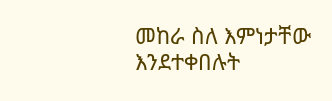መከራ ስለ እምነታቸው እንደተቀበሉት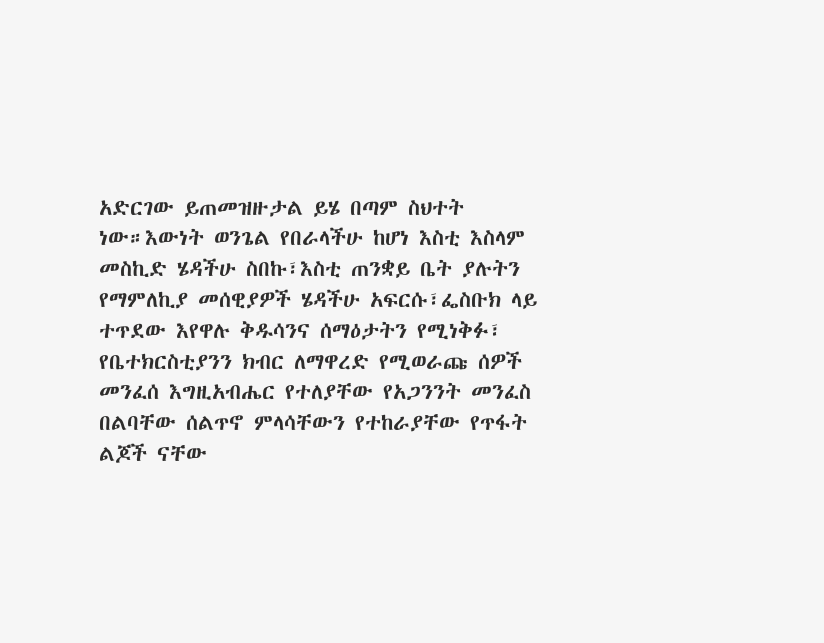አድርገው ይጠመዝዙታል ይሄ በጣም ስህተት ነው።እውነት ወንጌል የበራላችሁ ከሆነ እስቲ እስላም መስኪድ ሄዳችሁ ስበኩ፣እስቲ ጠንቋይ ቤት ያሉትን የማምለኪያ መሰዊያዎች ሄዳችሁ አፍርሱ፣ፌስቡክ ላይ ተጥደው እየዋሉ ቅዱሳንና ሰማዕታትን የሚነቅፉ፣ የቤተክርስቲያንን ክብር ለማዋረድ የሚወራጩ ሰዎች መንፈሰ እግዚአብሔር የተለያቸው የአጋንንት መንፈስ በልባቸው ሰልጥኖ ምላሳቸውን የተከራያቸው የጥፋት ልጆች ናቸው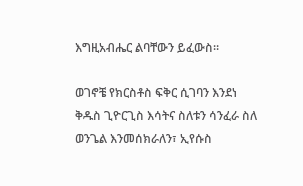እግዚአብሔር ልባቸውን ይፈውስ።

ወገኖቼ የክርስቶስ ፍቅር ሲገባን እንደነ ቅዱስ ጊዮርጊስ እሳትና ስለቱን ሳንፈራ ስለ ወንጌል እንመሰክራለን፣ ኢየሱስ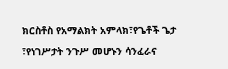ክርስቶስ የአማልክት አምላክ፣የጌቶች ጌታ ፣የነገሥታት ንጉሥ መሆኑን ሳንፈራና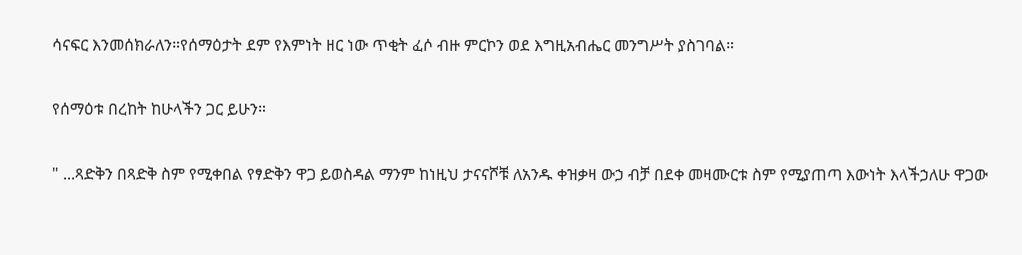ሳናፍር እንመሰክራለን።የሰማዕታት ደም የእምነት ዘር ነው ጥቂት ፈሶ ብዙ ምርኮን ወደ እግዚአብሔር መንግሥት ያስገባል።

የሰማዕቱ በረከት ከሁላችን ጋር ይሁን።

" ...ጻድቅን በጻድቅ ስም የሚቀበል የፃድቅን ዋጋ ይወስዳል ማንም ከነዚህ ታናናሾቹ ለአንዱ ቀዝቃዛ ውኃ ብቻ በደቀ መዛሙርቱ ስም የሚያጠጣ እውነት እላችኃለሁ ዋጋው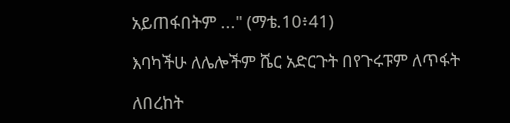አይጠፋበትም ..." (ማቴ.10፥41)

እባካችሁ ለሌሎችም ሼር አድርጉት በየጉሩፑም ለጥፋት

ለበረከት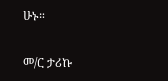ሁኑ።

መ/ር ታሪኩ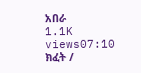አበራ
1.1K views07:10
ክፈት /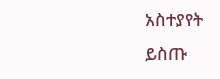አስተያየት ይስጡ